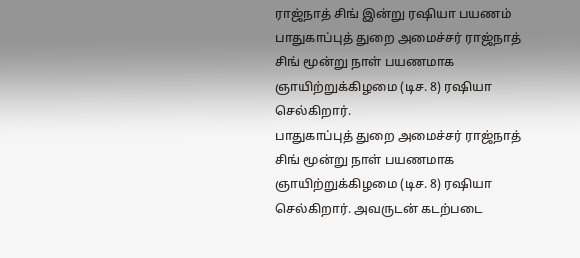ராஜ்நாத் சிங் இன்று ரஷியா பயணம்
பாதுகாப்புத் துறை அமைச்சர் ராஜ்நாத் சிங் மூன்று நாள் பயணமாக ஞாயிற்றுக்கிழமை (டிச. 8) ரஷியா செல்கிறார்.
பாதுகாப்புத் துறை அமைச்சர் ராஜ்நாத் சிங் மூன்று நாள் பயணமாக ஞாயிற்றுக்கிழமை (டிச. 8) ரஷியா செல்கிறார். அவருடன் கடற்படை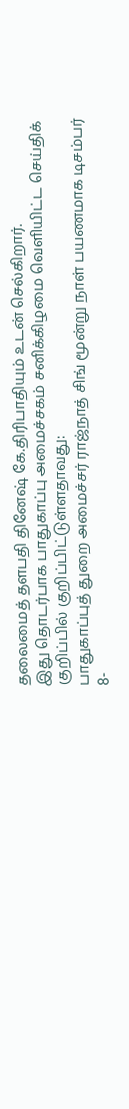தலைமைத் தளபதி தினேஷ் கே.திரிபாதியும் உடன் செல்கிறார்.
இது தொடர்பாக பாதுகாப்பு அமைச்சகம் சனிக்கிழமை வெளியிட்ட செய்திக் குறிப்பில் குறிப்பிட்டுள்ளதாவது:
பாதுகாப்புத் துறை அமைச்சர் ராஜ்நாத் சிங் மூன்று நாள் பயணமாக டிசம்பர் 8-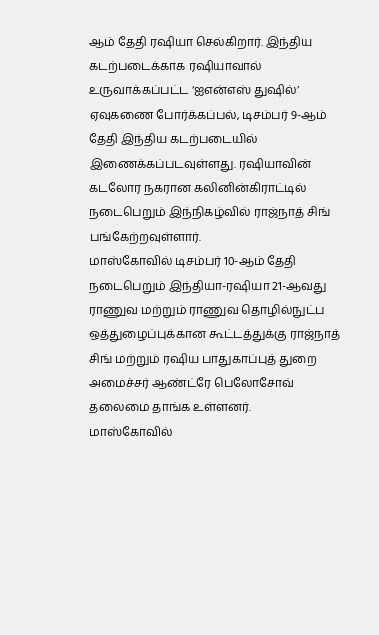ஆம் தேதி ரஷியா செல்கிறார். இந்திய கடற்படைக்காக ரஷியாவால் உருவாக்கப்பட்ட ‘ஐஎன்எஸ் துஷில்’ ஏவுகணை போர்க்கப்பல், டிசம்பர் 9-ஆம் தேதி இந்திய கடற்படையில் இணைக்கப்படவுள்ளது. ரஷியாவின் கடலோர நகரான கலினின்கிராட்டில் நடைபெறும் இந்நிகழ்வில் ராஜ்நாத் சிங் பங்கேற்றவுள்ளார்.
மாஸ்கோவில் டிசம்பர் 10-ஆம் தேதி நடைபெறும் இந்தியா-ரஷியா 21-ஆவது ராணுவ மற்றும் ராணுவ தொழில்நுட்ப ஒத்துழைப்புக்கான கூட்டத்துக்கு ராஜ்நாத் சிங் மற்றும் ரஷிய பாதுகாப்புத் துறை அமைச்சர் ஆண்ட்ரே பெலோசோவ் தலைமை தாங்க உள்ளனர்.
மாஸ்கோவில்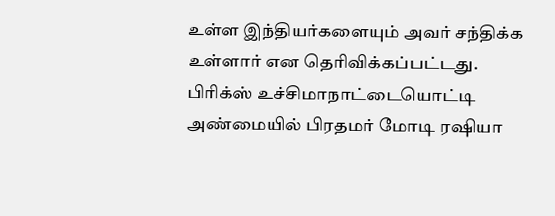உள்ள இந்தியர்களையும் அவர் சந்திக்க உள்ளார் என தெரிவிக்கப்பட்டது.
பிரிக்ஸ் உச்சிமாநாட்டையொட்டி அண்மையில் பிரதமர் மோடி ரஷியா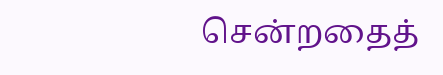சென்றதைத்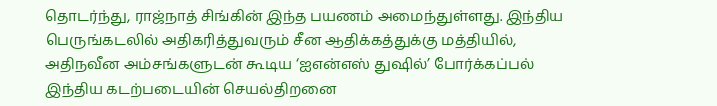தொடர்ந்து, ராஜ்நாத் சிங்கின் இந்த பயணம் அமைந்துள்ளது. இந்திய பெருங்கடலில் அதிகரித்துவரும் சீன ஆதிக்கத்துக்கு மத்தியில், அதிநவீன அம்சங்களுடன் கூடிய ‘ஐஎன்எஸ் துஷில்’ போர்க்கப்பல் இந்திய கடற்படையின் செயல்திறனை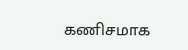கணிசமாக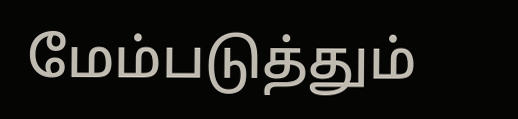மேம்படுத்தும்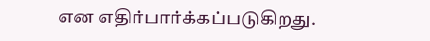என எதிர்பார்க்கப்படுகிறது.